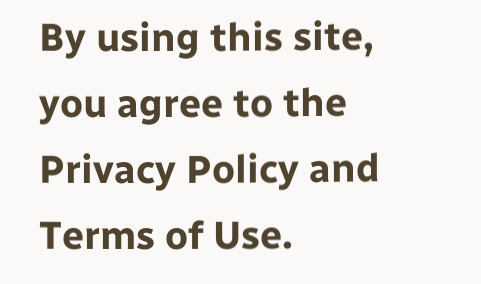By using this site, you agree to the Privacy Policy and Terms of Use.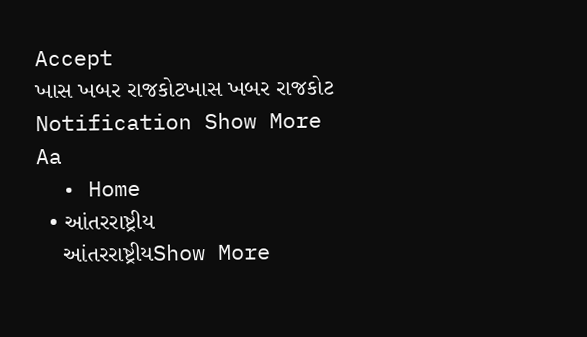Accept
ખાસ ખબર રાજકોટખાસ ખબર રાજકોટ
Notification Show More
Aa
  • Home
  • આંતરરાષ્ટ્રીય
    આંતરરાષ્ટ્રીયShow More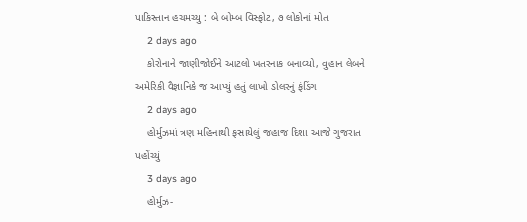પાકિસ્તાન હચમચ્યુ : બે બોમ્બ વિસ્ફોટ, ૭ લોકોનાં મોત
    2 days ago
    કોરોનાને જાણીજોઈને આટલો ખતરનાક બનાવ્યો, વુહાન લેબને અમેરિકી વૈજ્ઞાનિકે જ આપ્યું હતું લાખો ડોલરનું ફંડિંગ
    2 days ago
    હોર્મુઝમાં ત્રણ મહિનાથી ફસાયેલું જહાજ દિશા આજે ગુજરાત પહોંચ્યું
    3 days ago
    હોર્મુઝ-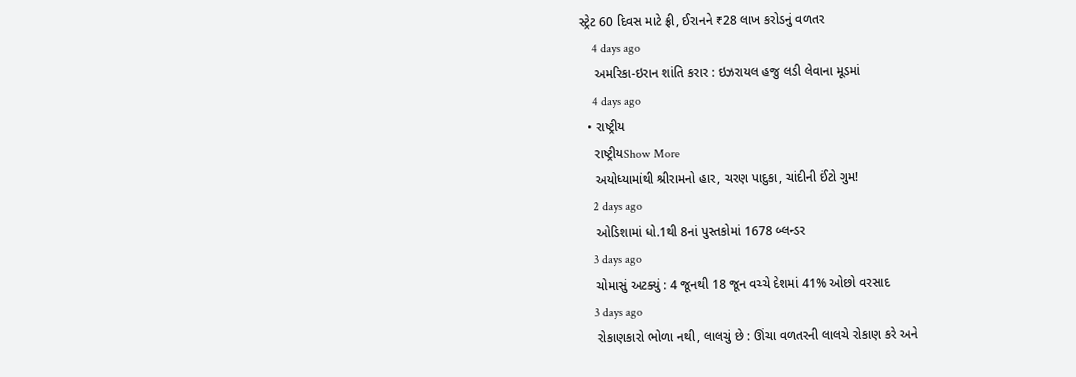સ્ટ્રેટ 60 દિવસ માટે ફ્રી, ઈરાનને ₹28 લાખ કરોડનું વળતર
    4 days ago
    અમરિકા-ઇરાન શાંતિ કરાર : ઇઝરાયલ હજુ લડી લેવાના મૂડમાં
    4 days ago
  • રાષ્ટ્રીય
    રાષ્ટ્રીયShow More
    અયોધ્યામાંથી શ્રીરામનો હાર, ચરણ પાદુકા, ચાંદીની ઈંટો ગુમ!
    2 days ago
    ઓડિશામાં ધો.1થી 8નાં પુસ્તકોમાં 1678 બ્લન્ડર
    3 days ago
    ચોમાસું અટક્યું : 4 જૂનથી 18 જૂન વચ્ચે દેશમાં 41% ઓછો વરસાદ
    3 days ago
    રોકાણકારો ભોળા નથી, લાલચું છે : ઊંચા વળતરની લાલચે રોકાણ કરે અને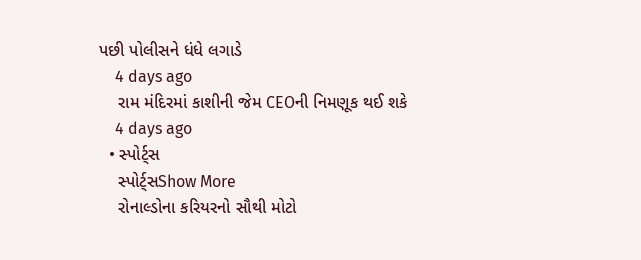પછી પોલીસને ધંધે લગાડે
    4 days ago
    રામ મંદિરમાં કાશીની જેમ CEOની નિમણૂક થઈ શકે
    4 days ago
  • સ્પોર્ટ્સ
    સ્પોર્ટ્સShow More
    રોનાલ્ડોના કરિયરનો સૌથી મોટો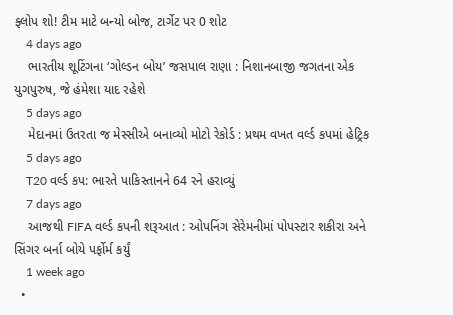ફ્લોપ શો! ટીમ માટે બન્યો બોજ, ટાર્ગેટ પર 0 શોટ
    4 days ago
    ભારતીય શૂટિંગના ‘ગોલ્ડન બોય’ જસપાલ રાણા : નિશાનબાજી જગતના એક યુગપુરુષ, જે હંમેશા યાદ રહેશે
    5 days ago
    મેદાનમાં ઉતરતા જ મેસ્સીએ બનાવ્યો મોટો રેકોર્ડ : પ્રથમ વખત વર્લ્ડ કપમાં હેટ્રિક
    5 days ago
    T20 વર્લ્ડ કપ: ભારતે પાકિસ્તાનને 64 રને હરાવ્યું
    7 days ago
    આજથી FIFA વર્લ્ડ કપની શરૂઆત : ઓપનિંગ સેરેમનીમાં પોપસ્ટાર શકીરા અને સિંગર બર્ના બોયે પર્ફોર્મ કર્યું
    1 week ago
  •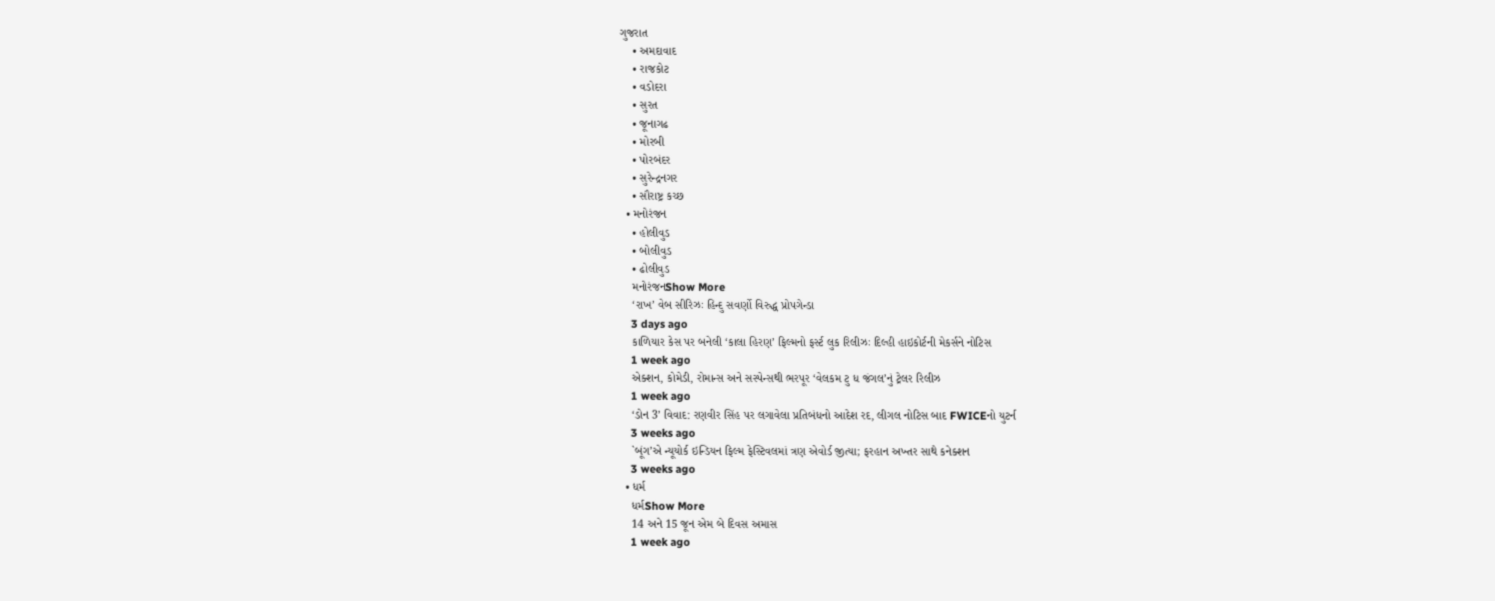ગુજરાત
    • અમદાવાદ
    • રાજકોટ
    • વડોદરા
    • સુરત
    • જૂનાગઢ
    • મોરબી
    • પોરબંદર
    • સુરેન્દ્રનગર
    • સૌરાષ્ટ્ર કચ્છ
  • મનોરંજન
    • હોલીવુડ
    • બોલીવુડ
    • ઢોલીવુડ
    મનોરંજનShow More
    ‘રાખ’ વેબ સીરિઝઃ હિન્દુ સવર્ણો વિરુદ્ધ પ્રોપગેન્ડા
    3 days ago
    કાળિયાર કેસ પર બનેલી ‘કાલા હિરણ’ ફિલ્મનો ફર્સ્ટ લુક રિલીઝઃ દિલ્હી હાઇકોર્ટની મેકર્સને નોટિસ
    1 week ago
    એક્શન, કોમેડી, રોમાન્સ અને સસ્પેન્સથી ભરપૂર ‘વેલકમ ટુ ધ જંગલ’નું ટ્રેલર રિલીઝ
    1 week ago
    ‘ડોન 3’ વિવાદ: રણવીર સિંહ પર લગાવેલા પ્રતિબંધનો આદેશ રદ, લીગલ નોટિસ બાદ FWICEનો યુટર્ન
    3 weeks ago
    `બૂંગ’એ ન્યૂયોર્ક ઇન્ડિયન ફિલ્મ ફેસ્ટિવલમાં ત્રણ એવોર્ડ જીત્યા; ફરહાન અખ્તર સાથે કનેક્શન
    3 weeks ago
  • ધર્મ
    ધર્મShow More
    14 અને 15 જૂન એમ બે દિવસ અમાસ
    1 week ago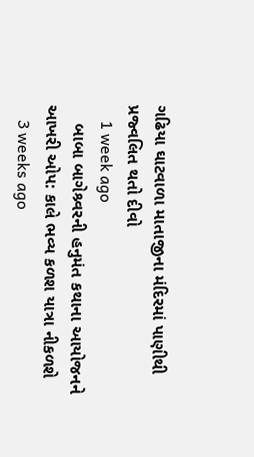ગઢિયા ઘાટવાળા માતાજીના મંદિરમાં પાણીથી પ્રજ્વલિત થતો દીવો
    1 week ago
    બાબા બાગેશ્ર્વરની હનુમંત કથાના આયોજનને આખરી ઓપ: કાલે ભવ્ય કળશ યાત્રા નીકળશે
    3 weeks ago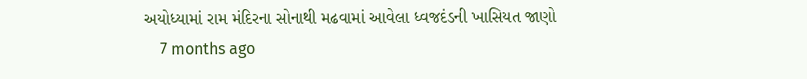અયોધ્યામાં રામ મંદિરના સોનાથી મઢવામાં આવેલા ધ્વજદંડની ખાસિયત જાણો
    7 months ago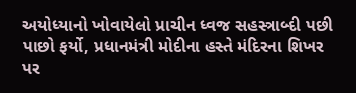અયોધ્યાનો ખોવાયેલો પ્રાચીન ધ્વજ સહસ્ત્રાબ્દી પછી પાછો ફર્યો, પ્રધાનમંત્રી મોદીના હસ્તે મંદિરના શિખર પર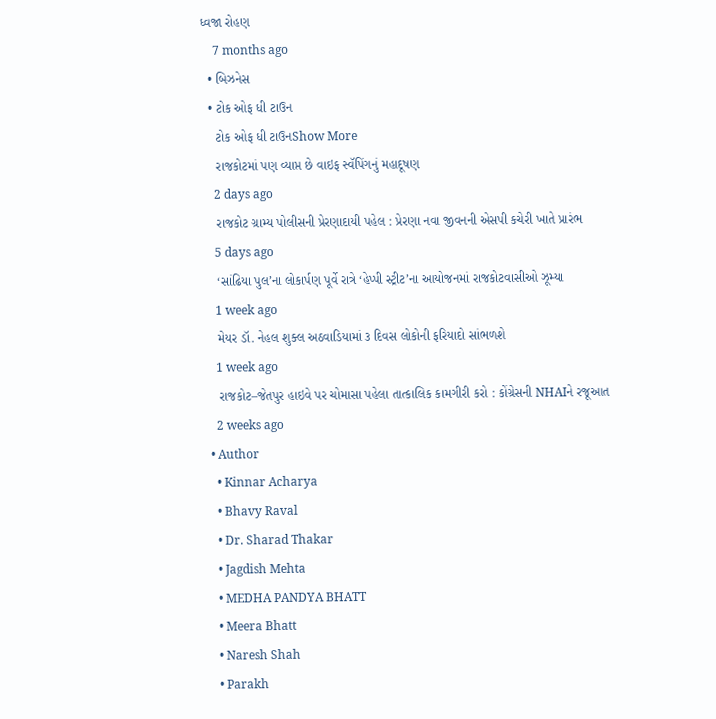ધ્વજા રોહણ
    7 months ago
  • બિઝનેસ
  • ટોક ઓફ ધી ટાઉન
    ટોક ઓફ ધી ટાઉનShow More
    રાજકોટમાં પણ વ્યાપ્ત છે વાઇફ સ્વૅપિંગનું મહાદૂષણ
    2 days ago
    રાજકોટ ગ્રામ્ય પોલીસની પ્રેરણાદાયી પહેલ : પ્રેરણા નવા જીવનની એસપી કચેરી ખાતે પ્રારંભ
    5 days ago
    ‘સાંઢિયા પુલ’ના લોકાર્પણ પૂર્વે રાત્રે ‘હેપ્પી સ્ટ્રીટ’ના આયોજનમાં રાજકોટવાસીઓ ઝૂમ્યા
    1 week ago
    મેયર ડૉ. નેહલ શુક્લ અઠવાડિયામાં ૩ દિવસ લોકોની ફરિયાદો સાંભળશે
    1 week ago
    રાજકોટ–જેતપુર હાઇવે પર ચોમાસા પહેલા તાત્કાલિક કામગીરી કરો : કોંગ્રેસની NHAIને રજૂઆત
    2 weeks ago
  • Author
    • Kinnar Acharya
    • Bhavy Raval
    • Dr. Sharad Thakar
    • Jagdish Mehta
    • MEDHA PANDYA BHATT
    • Meera Bhatt
    • Naresh Shah
    • Parakh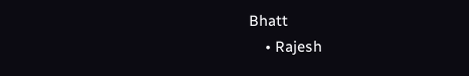Bhatt
    • Rajesh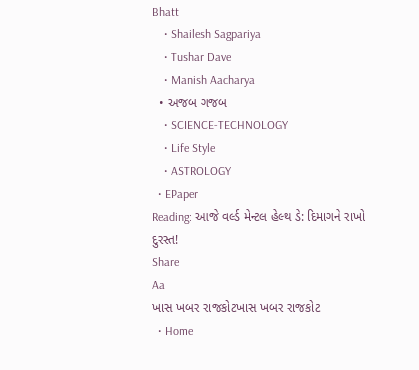Bhatt
    • Shailesh Sagpariya
    • Tushar Dave
    • Manish Aacharya
  • અજબ ગજબ
    • SCIENCE-TECHNOLOGY
    • Life Style
    • ASTROLOGY
  • EPaper
Reading: આજે વર્લ્ડ મેન્ટલ હેલ્થ ડે: દિમાગને રાખો દુરસ્ત!
Share
Aa
ખાસ ખબર રાજકોટખાસ ખબર રાજકોટ
  • Home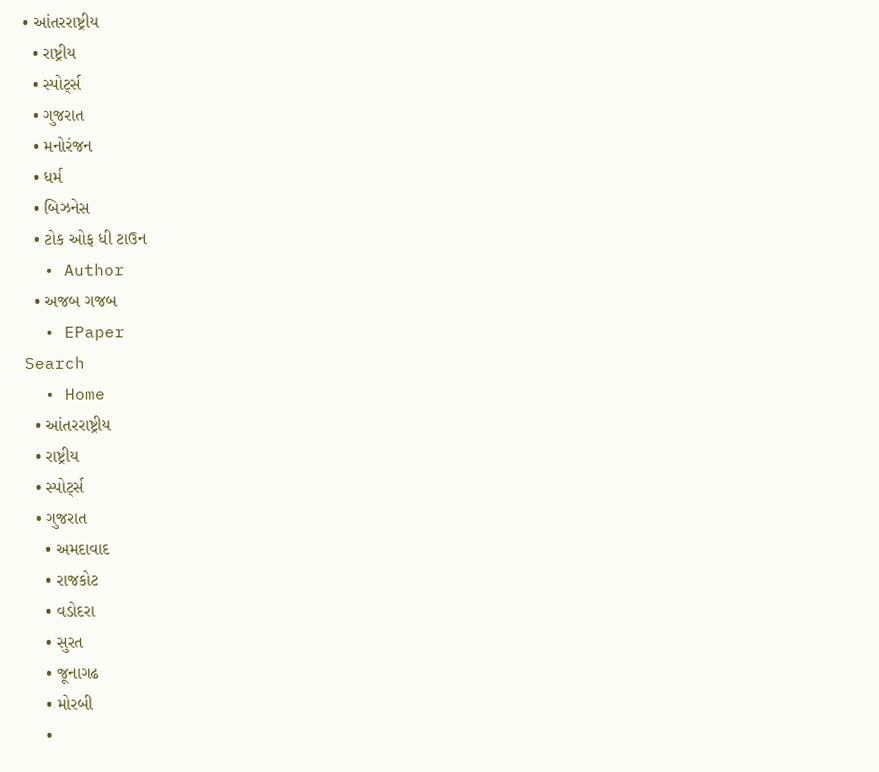• આંતરરાષ્ટ્રીય
  • રાષ્ટ્રીય
  • સ્પોર્ટ્સ
  • ગુજરાત
  • મનોરંજન
  • ધર્મ
  • બિઝનેસ
  • ટોક ઓફ ધી ટાઉન
  • Author
  • અજબ ગજબ
  • EPaper
Search
  • Home
  • આંતરરાષ્ટ્રીય
  • રાષ્ટ્રીય
  • સ્પોર્ટ્સ
  • ગુજરાત
    • અમદાવાદ
    • રાજકોટ
    • વડોદરા
    • સુરત
    • જૂનાગઢ
    • મોરબી
    •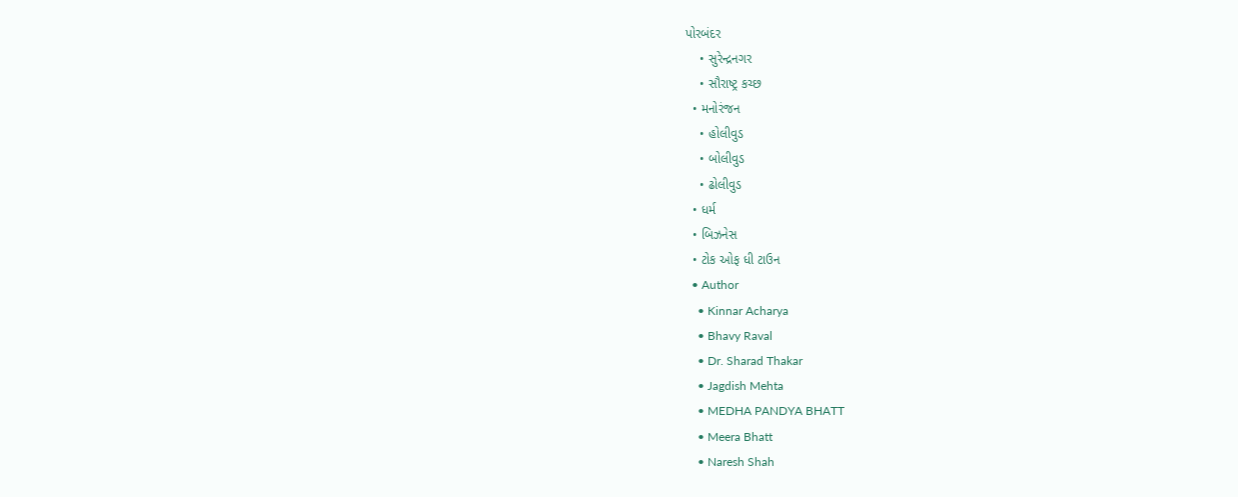પોરબંદર
    • સુરેન્દ્રનગર
    • સૌરાષ્ટ્ર કચ્છ
  • મનોરંજન
    • હોલીવુડ
    • બોલીવુડ
    • ઢોલીવુડ
  • ધર્મ
  • બિઝનેસ
  • ટોક ઓફ ધી ટાઉન
  • Author
    • Kinnar Acharya
    • Bhavy Raval
    • Dr. Sharad Thakar
    • Jagdish Mehta
    • MEDHA PANDYA BHATT
    • Meera Bhatt
    • Naresh Shah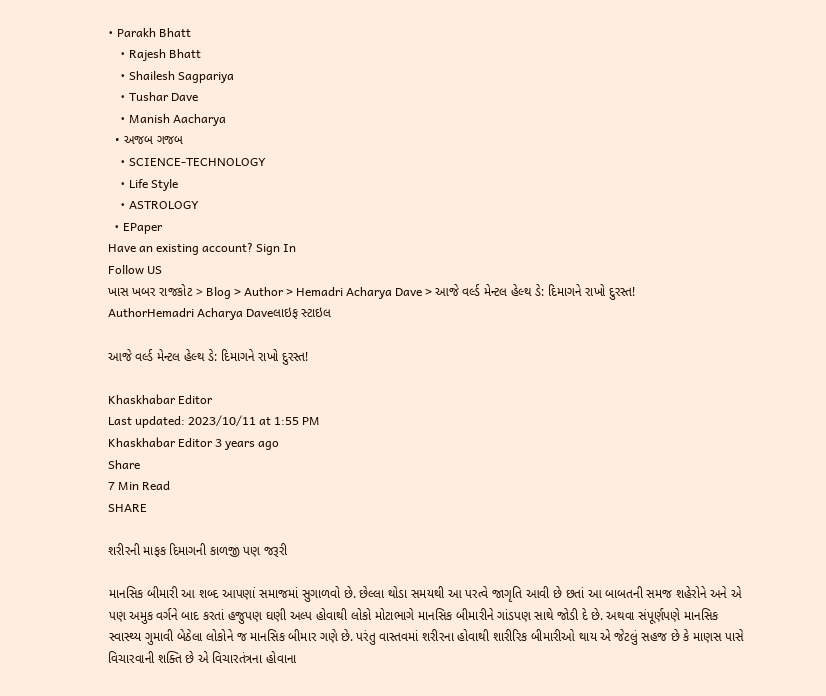• Parakh Bhatt
    • Rajesh Bhatt
    • Shailesh Sagpariya
    • Tushar Dave
    • Manish Aacharya
  • અજબ ગજબ
    • SCIENCE-TECHNOLOGY
    • Life Style
    • ASTROLOGY
  • EPaper
Have an existing account? Sign In
Follow US
ખાસ ખબર રાજકોટ > Blog > Author > Hemadri Acharya Dave > આજે વર્લ્ડ મેન્ટલ હેલ્થ ડે: દિમાગને રાખો દુરસ્ત!
AuthorHemadri Acharya Daveલાઇફ સ્ટાઇલ

આજે વર્લ્ડ મેન્ટલ હેલ્થ ડે: દિમાગને રાખો દુરસ્ત!

Khaskhabar Editor
Last updated: 2023/10/11 at 1:55 PM
Khaskhabar Editor 3 years ago
Share
7 Min Read
SHARE

શરીરની માફક દિમાગની કાળજી પણ જરૂરી

માનસિક બીમારી આ શબ્દ આપણાં સમાજમાં સુગાળવો છે. છેલ્લા થોડા સમયથી આ પરત્વે જાગૃતિ આવી છે છતાં આ બાબતની સમજ શહેરોને અને એ પણ અમુક વર્ગને બાદ કરતાં હજુપણ ઘણી અલ્પ હોવાથી લોકો મોટાભાગે માનસિક બીમારીને ગાંડપણ સાથે જોડી દે છે. અથવા સંપૂર્ણપણે માનસિક સ્વાસ્થ્ય ગુમાવી બેઠેલા લોકોને જ માનસિક બીમાર ગણે છે. પરંતુ વાસ્તવમાં શરીરના હોવાથી શારીરિક બીમારીઓ થાય એ જેટલું સહજ છે કે માણસ પાસે વિચારવાની શક્તિ છે એ વિચારતંત્રના હોવાના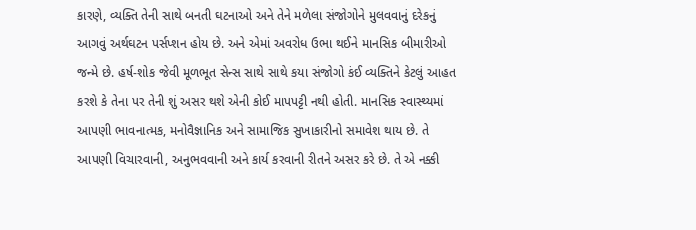કારણે, વ્યક્તિ તેની સાથે બનતી ઘટનાઓ અને તેને મળેલા સંજોગોને મુલવવાનું દરેકનું આગવું અર્થઘટન પર્સપ્શન હોય છે. અને એમાં અવરોધ ઉભા થઈને માનસિક બીમારીઓ જન્મે છે. હર્ષ-શોક જેવી મૂળભૂત સેન્સ સાથે સાથે કયા સંજોગો કંઈ વ્યક્તિને કેટલું આહત કરશે કે તેના પર તેની શું અસર થશે એની કોઈ માપપટ્ટી નથી હોતી. માનસિક સ્વાસ્થ્યમાં આપણી ભાવનાત્મક, મનોવૈજ્ઞાનિક અને સામાજિક સુખાકારીનો સમાવેશ થાય છે. તે આપણી વિચારવાની, અનુભવવાની અને કાર્ય કરવાની રીતને અસર કરે છે. તે એ નક્કી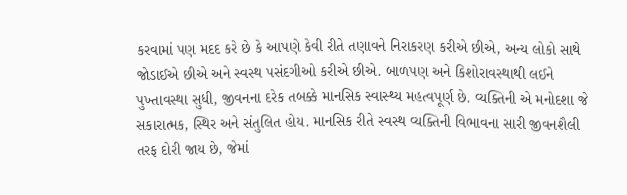કરવામાં પણ મદદ કરે છે કે આપણે કેવી રીતે તણાવને નિરાકરણ કરીએ છીએ, અન્ય લોકો સાથે જોડાઈએ છીએ અને સ્વસ્થ પસંદગીઓ કરીએ છીએ. બાળપણ અને કિશોરાવસ્થાથી લઈને પુખ્તાવસ્થા સુધી, જીવનના દરેક તબક્કે માનસિક સ્વાસ્થ્ય મહત્વપૂર્ણ છે. વ્યક્તિની એ મનોદશા જે સકારાત્મક, સ્થિર અને સંતુલિત હોય. માનસિક રીતે સ્વસ્થ વ્યક્તિની વિભાવના સારી જીવનશૈલી તરફ દોરી જાય છે, જેમાં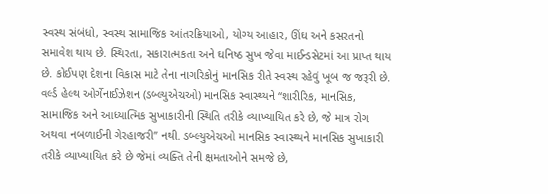સ્વસ્થ સંબંધો, સ્વસ્થ સામાજિક આંતરક્રિયાઓ, યોગ્ય આહાર, ઊંઘ અને કસરતનો સમાવેશ થાય છે. સ્થિરતા, સકારાત્મકતા અને ઘનિષ્ઠ સુખ જેવા માઈન્ડસેટમાં આ પ્રાપ્ત થાય છે. કોઈપણ દેશના વિકાસ માટે તેના નાગરિકોનું માનસિક રીતે સ્વસ્થ રહેવું ખૂબ જ જરૂરી છે. વર્લ્ડ હેલ્થ ઓર્ગેનાઈઝેશન (ડબ્લ્યુએચઓ) માનસિક સ્વાસ્થ્યને “શારીરિક, માનસિક, સામાજિક અને આધ્યાત્મિક સુખાકારીની સ્થિતિ તરીકે વ્યાખ્યાયિત કરે છે, જે માત્ર રોગ અથવા નબળાઈની ગેરહાજરી” નથી. ડબ્લ્યુએચઓ માનસિક સ્વાસ્થ્યને માનસિક સુખાકારી તરીકે વ્યાખ્યાયિત કરે છે જેમાં વ્યક્તિ તેની ક્ષમતાઓને સમજે છે,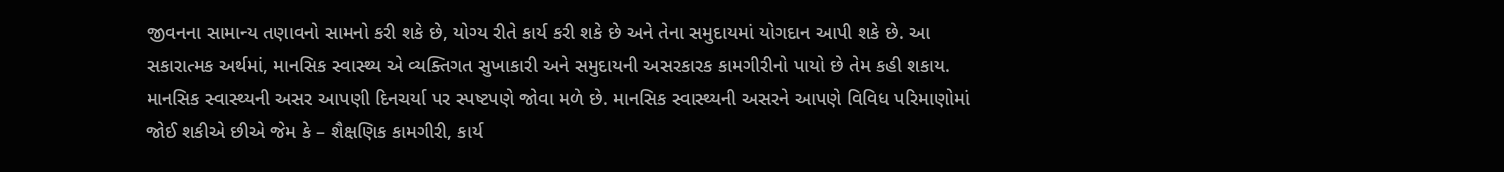જીવનના સામાન્ય તણાવનો સામનો કરી શકે છે, યોગ્ય રીતે કાર્ય કરી શકે છે અને તેના સમુદાયમાં યોગદાન આપી શકે છે. આ સકારાત્મક અર્થમાં, માનસિક સ્વાસ્થ્ય એ વ્યક્તિગત સુખાકારી અને સમુદાયની અસરકારક કામગીરીનો પાયો છે તેમ કહી શકાય. માનસિક સ્વાસ્થ્યની અસર આપણી દિનચર્યા પર સ્પષ્ટપણે જોવા મળે છે. માનસિક સ્વાસ્થ્યની અસરને આપણે વિવિધ પરિમાણોમાં જોઈ શકીએ છીએ જેમ કે – શૈક્ષણિક કામગીરી, કાર્ય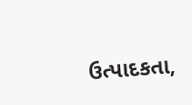ઉત્પાદકતા,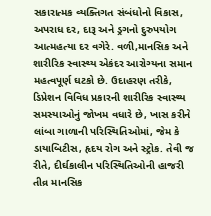સકારાત્મક વ્યક્તિગત સંબંધોનો વિકાસ, અપરાધ દર, દારૂ અને ડ્રગનો દુરુપયોગ આત્મહત્યા દર વગેરે. વળી,માનસિક અને શારીરિક સ્વાસ્થ્ય એકંદર આરોગ્યના સમાન મહત્વપૂર્ણ ઘટકો છે. ઉદાહરણ તરીકે, ડિપ્રેશન વિવિધ પ્રકારની શારીરિક સ્વાસ્થ્ય સમસ્યાઓનું જોખમ વધારે છે, ખાસ કરીને લાંબા ગાળાની પરિસ્થિતિઓમાં, જેમ કે ડાયાબિટીસ, હૃદય રોગ અને સ્ટ્રોક. તેવી જ રીતે, દીર્ઘકાલીન પરિસ્થિતિઓની હાજરી
તીવ્ર માનસિક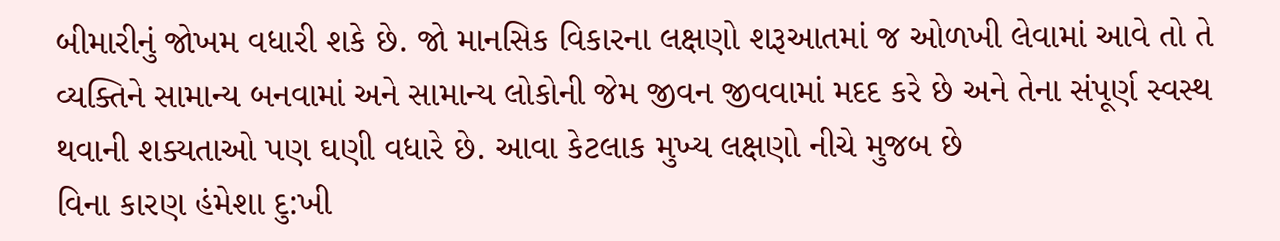બીમારીનું જોખમ વધારી શકે છે. જો માનસિક વિકારના લક્ષણો શરૂઆતમાં જ ઓળખી લેવામાં આવે તો તે વ્યક્તિને સામાન્ય બનવામાં અને સામાન્ય લોકોની જેમ જીવન જીવવામાં મદદ કરે છે અને તેના સંપૂર્ણ સ્વસ્થ થવાની શક્યતાઓ પણ ઘણી વધારે છે. આવા કેટલાક મુખ્ય લક્ષણો નીચે મુજબ છે
વિના કારણ હંમેશા દુ:ખી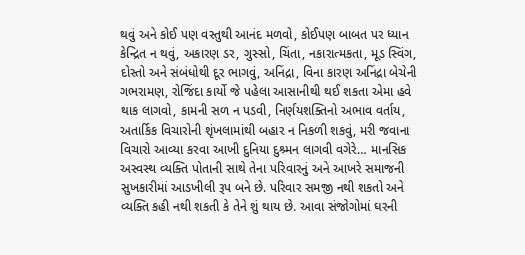થવું અને કોઈ પણ વસ્તુથી આનંદ મળવો, કોઈપણ બાબત પર ધ્યાન કેન્દ્રિત ન થવું, અકારણ ડર, ગુસ્સો, ચિંતા, નકારાત્મકતા, મૂડ સ્વિંગ, દોસ્તો અને સંબંધોથી દૂર ભાગવું, અનિંદ્રા, વિના કારણ અનિંદ્રા બેચેની ગભરામણ, રોજિંદા કાર્યો જે પહેલા આસાનીથી થઈ શકતા એમા હવે થાક લાગવો, કામની સળ ન પડવી, નિર્ણયશક્તિનો અભાવ વર્તાય, અતાર્કિક વિચારોની શૃંખલામાંથી બહાર ન નિકળી શકવું, મરી જવાના વિચારો આવ્યા કરવા આખી દુનિયા દુશ્ર્મન લાગવી વગેરે… માનસિક અસ્વસ્થ વ્યક્તિ પોતાની સાથે તેના પરિવારનું અને આખરે સમાજની સુખકારીમાં આડખીલી રૂપ બને છે. પરિવાર સમજી નથી શકતો અને વ્યક્તિ કહી નથી શકતી કે તેને શું થાય છે. આવા સંજોગોમાં ઘરની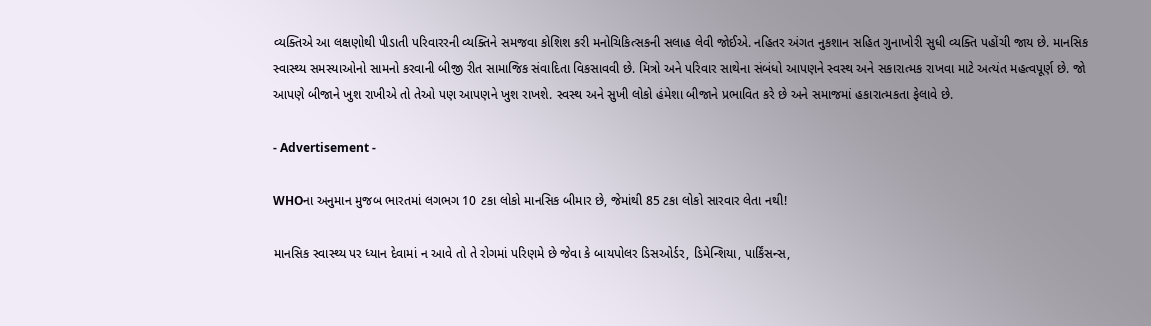વ્યક્તિએ આ લક્ષણોથી પીડાતી પરિવારરની વ્યક્તિને સમજવા કોશિશ કરી મનોચિકિત્સકની સલાહ લેવી જોઈએ. નહિતર અંગત નુકશાન સહિત ગુનાખોરી સુધી વ્યક્તિ પહોંચી જાય છે. માનસિક સ્વાસ્થ્ય સમસ્યાઓનો સામનો કરવાની બીજી રીત સામાજિક સંવાદિતા વિકસાવવી છે. મિત્રો અને પરિવાર સાથેના સંબંધો આપણને સ્વસ્થ અને સકારાત્મક રાખવા માટે અત્યંત મહત્વપૂર્ણ છે. જો આપણે બીજાને ખુશ રાખીએ તો તેઓ પણ આપણને ખુશ રાખશે. સ્વસ્થ અને સુખી લોકો હંમેશા બીજાને પ્રભાવિત કરે છે અને સમાજમાં હકારાત્મકતા ફેલાવે છે.

- Advertisement -

WHOના અનુમાન મુજબ ભારતમાં લગભગ 10 ટકા લોકો માનસિક બીમાર છે, જેમાંથી 85 ટકા લોકો સારવાર લેતા નથી!

માનસિક સ્વાસ્થ્ય પર ધ્યાન દેવામાં ન આવે તો તે રોગમાં પરિણમે છે જેવા કે બાયપોલર ડિસઓર્ડર, ડિમેન્શિયા, પાર્કિંસન્સ,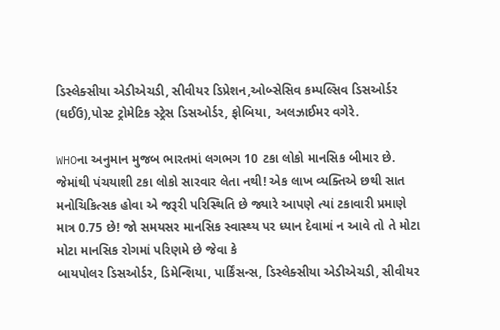ડિસ્લેક્સીયા એડીએચડી, સીવીયર ડિપ્રેશન,ઓબ્સેસિવ કમ્પલ્સિવ ડિસઓર્ડર (ઘઈઉ),પોસ્ટ ટ્રોમેટિક સ્ટ્રેસ ડિસઓર્ડર, ફોબિયા, અલઝાઈમર વગેરે.

WHOના અનુમાન મુજબ ભારતમાં લગભગ 10 ટકા લોકો માનસિક બીમાર છે. જેમાંથી પંચયાશી ટકા લોકો સારવાર લેતા નથી! એક લાખ વ્યક્તિએ છથી સાત મનોચિકિત્સક હોવા એ જરૂરી પરિસ્થિતિ છે જ્યારે આપણે ત્યાં ટકાવારી પ્રમાણે માત્ર 0.75 છે! જો સમયસર માનસિક સ્વાસ્થ્ય પર ધ્યાન દેવામાં ન આવે તો તે મોટા મોટા માનસિક રોગમાં પરિણમે છે જેવા કે
બાયપોલર ડિસઓર્ડર, ડિમેન્શિયા, પાર્કિંસન્સ, ડિસ્લેક્સીયા એડીએચડી, સીવીયર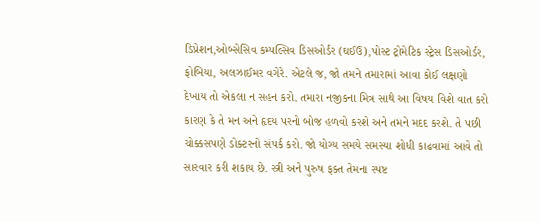ડિપ્રેશન,ઓબ્સેસિવ કમ્પલ્સિવ ડિસઓર્ડર (ઘઈઉ),પોસ્ટ ટ્રોમેટિક સ્ટ્રેસ ડિસઓર્ડર, ફોબિયા, અલઝાઈમર વગેરે. એટલે જ, જો તમને તમારામાં આવા કોઈ લક્ષણો દેખાય તો એકલા ન સહન કરો. તમારા નજીકના મિત્ર સાથે આ વિષય વિશે વાત કરો કારણ કે તે મન અને હૃદય પરનો બોજ હળવો કરશે અને તમને મદદ કરશે. તે પછી ચોક્કસપણે ડોક્ટરનો સંપર્ક કરો. જો યોગ્ય સમયે સમસ્યા શોધી કાઢવામાં આવે તો સારવાર કરી શકાય છે. સ્ત્રી અને પુરુષ ફક્ત તેમના સ્પષ્ટ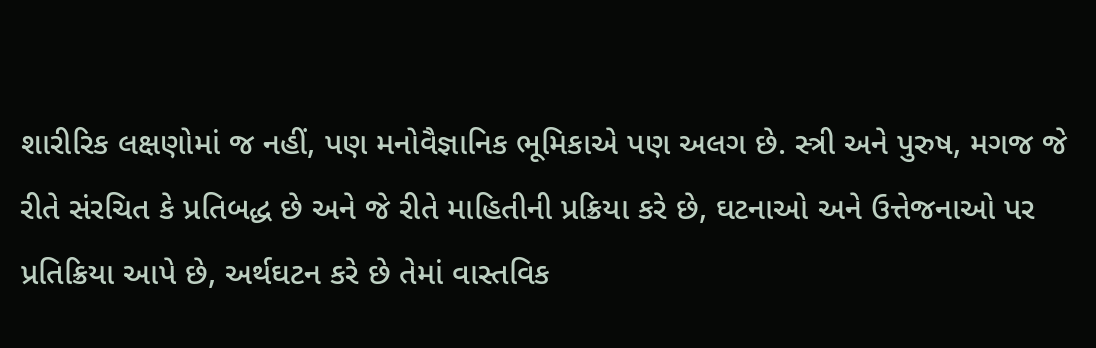શારીરિક લક્ષણોમાં જ નહીં, પણ મનોવૈજ્ઞાનિક ભૂમિકાએ પણ અલગ છે. સ્ત્રી અને પુરુષ, મગજ જે રીતે સંરચિત કે પ્રતિબદ્ધ છે અને જે રીતે માહિતીની પ્રક્રિયા કરે છે, ઘટનાઓ અને ઉત્તેજનાઓ પર પ્રતિક્રિયા આપે છે, અર્થઘટન કરે છે તેમાં વાસ્તવિક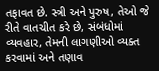તફાવત છે. સ્ત્રી અને પુરુષ, તેઓ જે રીતે વાતચીત કરે છે, સંબંધોમાં વ્યવહાર, તેમની લાગણીઓ વ્યક્ત કરવામાં અને તણાવ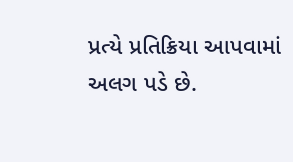પ્રત્યે પ્રતિક્રિયા આપવામાં અલગ પડે છે.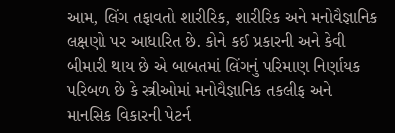આમ, લિંગ તફાવતો શારીરિક, શારીરિક અને મનોવૈજ્ઞાનિક લક્ષણો પર આધારિત છે. કોને કઈ પ્રકારની અને કેવી બીમારી થાય છે એ બાબતમાં લિંગનું પરિમાણ નિર્ણાયક પરિબળ છે કે સ્ત્રીઓમાં મનોવૈજ્ઞાનિક તકલીફ અને માનસિક વિકારની પેટર્ન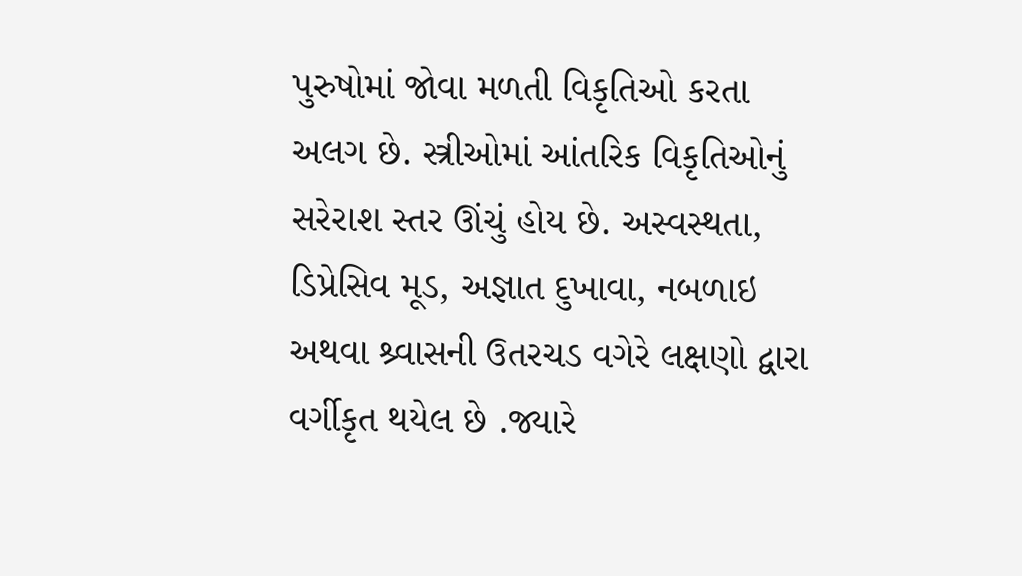પુરુષોમાં જોવા મળતી વિકૃતિઓ કરતા અલગ છે. સ્ત્રીઓમાં આંતરિક વિકૃતિઓનું સરેરાશ સ્તર ઊંચું હોય છે. અસ્વસ્થતા, ડિપ્રેસિવ મૂડ, અજ્ઞાત દુખાવા, નબળાઇ અથવા શ્ર્વાસની ઉતરચડ વગેરે લક્ષણો દ્વારા વર્ગીકૃત થયેલ છે .જ્યારે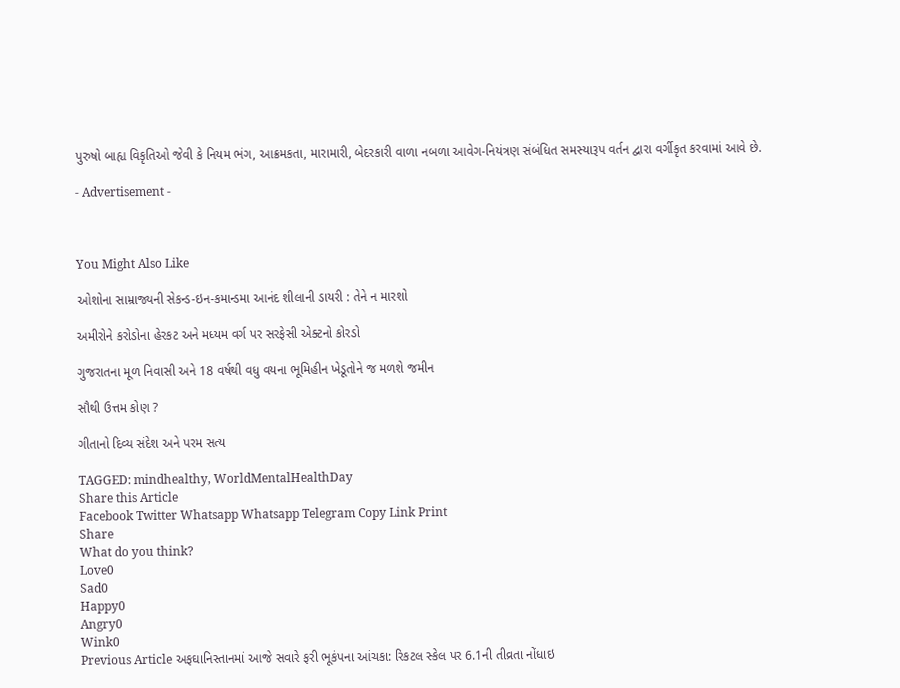પુરુષો બાહ્ય વિકૃતિઓ જેવી કે નિયમ ભંગ, આક્રમકતા, મારામારી, બેદરકારી વાળા નબળા આવેગ-નિયંત્રણ સંબંધિત સમસ્યારૂપ વર્તન દ્વારા વર્ગીકૃત કરવામાં આવે છે.

- Advertisement -



You Might Also Like

ઓશોના સામ્રાજ્યની સેકન્ડ-ઇન-કમાન્ડમા આનંદ શીલાની ડાયરી : તેને ન મારશો

અમીરોને કરોડોના હેરકટ અને મધ્યમ વર્ગ પર સરફેસી એક્ટનો કોરડો

ગુજરાતના મૂળ નિવાસી અને 18 વર્ષથી વધુ વયના ભૂમિહીન ખેડૂતોને જ મળશે જમીન

સૌથી ઉત્તમ કોણ ?

ગીતાનો દિવ્ય સંદેશ અને પરમ સત્ય

TAGGED: mindhealthy, WorldMentalHealthDay
Share this Article
Facebook Twitter Whatsapp Whatsapp Telegram Copy Link Print
Share
What do you think?
Love0
Sad0
Happy0
Angry0
Wink0
Previous Article અફઘાનિસ્તાનમાં આજે સવારે ફરી ભૂકંપના આંચકા: રિકટલ સ્કેલ પર 6.1ની તીવ્રતા નોંધાઇ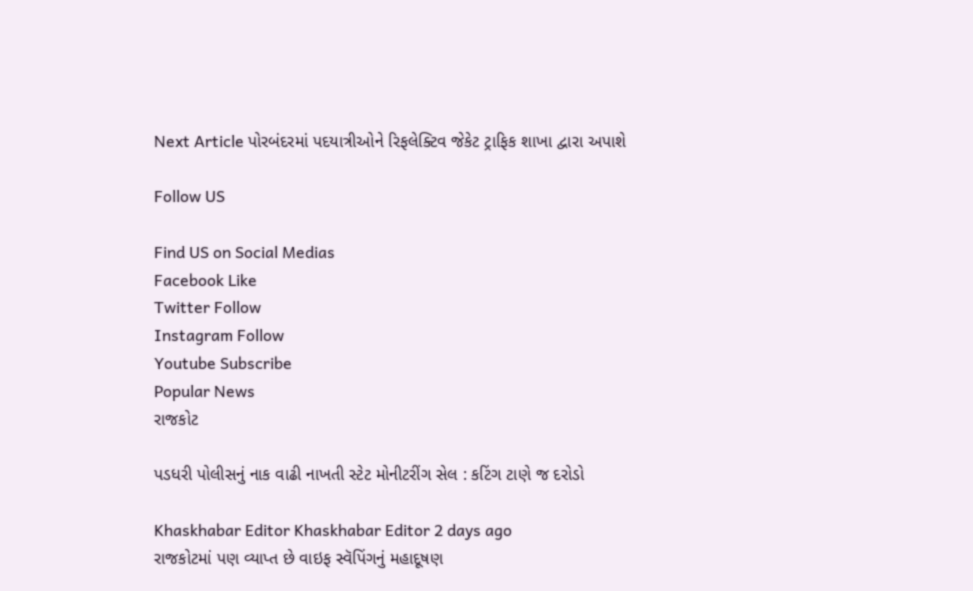Next Article પોરબંદરમાં પદયાત્રીઓને રિફલેક્ટિવ જેકેટ ટ્રાફિક શાખા દ્વારા અપાશે

Follow US

Find US on Social Medias
Facebook Like
Twitter Follow
Instagram Follow
Youtube Subscribe
Popular News
રાજકોટ

પડધરી પોલીસનું નાક વાઢી નાખતી સ્ટેટ મોનીટરીંગ સેલ : કટિંગ ટાણે જ દરોડો

Khaskhabar Editor Khaskhabar Editor 2 days ago
રાજકોટમાં પણ વ્યાપ્ત છે વાઇફ સ્વૅપિંગનું મહાદૂષણ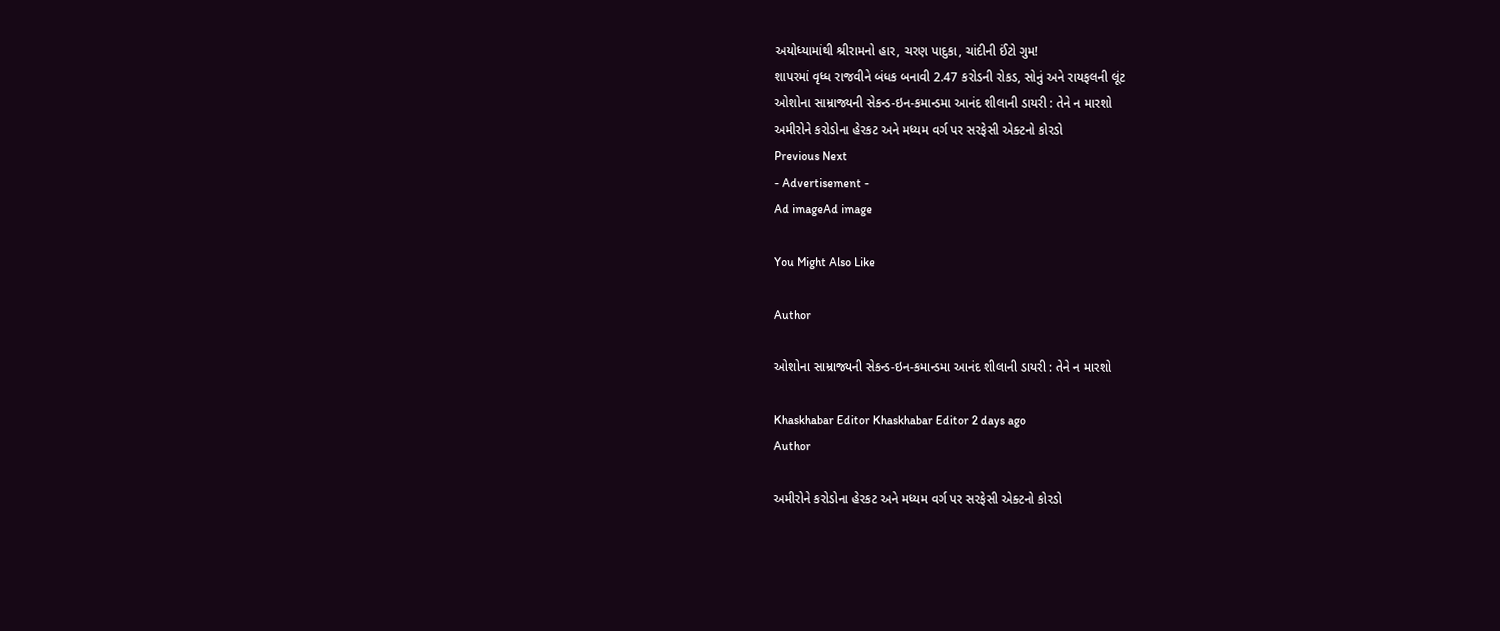અયોધ્યામાંથી શ્રીરામનો હાર, ચરણ પાદુકા, ચાંદીની ઈંટો ગુમ!
શાપરમાં વૃધ્ધ રાજવીને બંધક બનાવી 2.47 કરોડની રોકડ, સોનું અને રાયફલની લૂંટ
ઓશોના સામ્રાજ્યની સેકન્ડ-ઇન-કમાન્ડમા આનંદ શીલાની ડાયરી : તેને ન મારશો
અમીરોને કરોડોના હેરકટ અને મધ્યમ વર્ગ પર સરફેસી એક્ટનો કોરડો
Previous Next
- Advertisement -
Ad imageAd image

You Might Also Like

Author

ઓશોના સામ્રાજ્યની સેકન્ડ-ઇન-કમાન્ડમા આનંદ શીલાની ડાયરી : તેને ન મારશો

Khaskhabar Editor Khaskhabar Editor 2 days ago
Author

અમીરોને કરોડોના હેરકટ અને મધ્યમ વર્ગ પર સરફેસી એક્ટનો કોરડો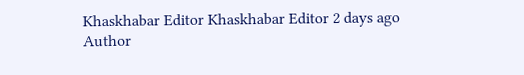Khaskhabar Editor Khaskhabar Editor 2 days ago
Author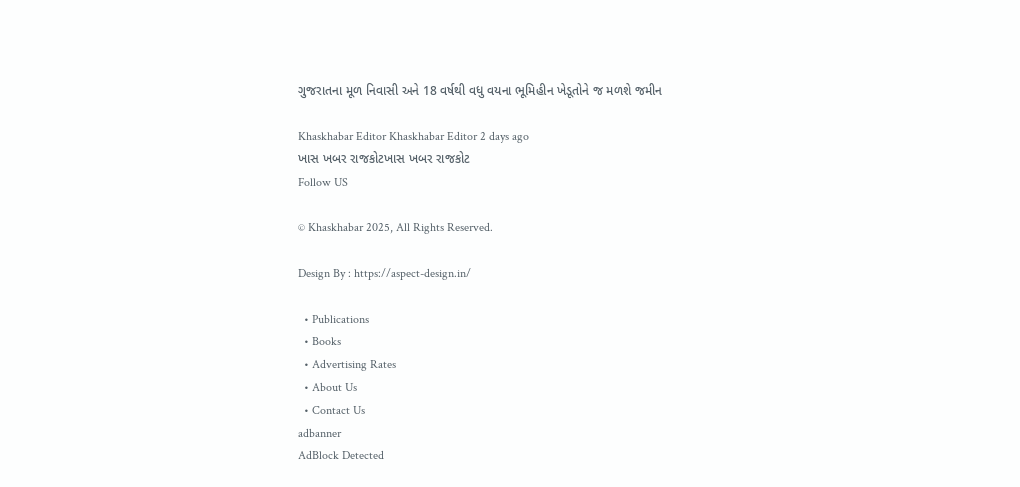ગુજરાતના મૂળ નિવાસી અને 18 વર્ષથી વધુ વયના ભૂમિહીન ખેડૂતોને જ મળશે જમીન

Khaskhabar Editor Khaskhabar Editor 2 days ago
ખાસ ખબર રાજકોટખાસ ખબર રાજકોટ
Follow US

© Khaskhabar 2025, All Rights Reserved.

Design By : https://aspect-design.in/

  • Publications
  • Books
  • Advertising Rates
  • About Us
  • Contact Us
adbanner
AdBlock Detected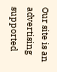Our site is an advertising supported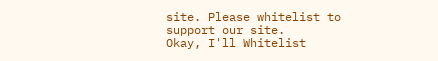site. Please whitelist to support our site.
Okay, I'll Whitelist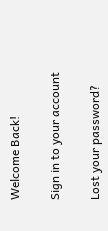Welcome Back!

Sign in to your account

Lost your password?